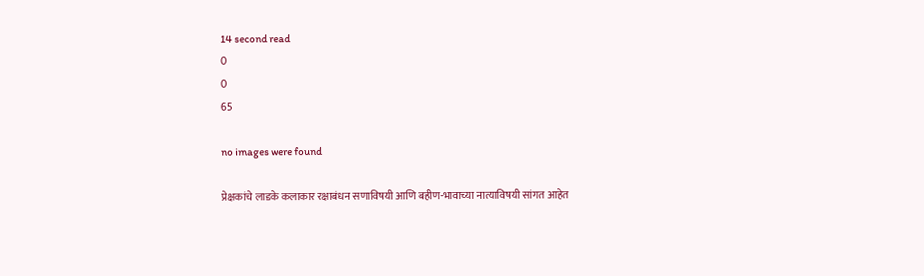14 second read
0
0
65

no images were found

प्रेक्षकांचे लाडके कलाकार रक्षाबंधन सणाविषयी आणि बहीण-भावाच्या नात्याविषयी सांगत आहेत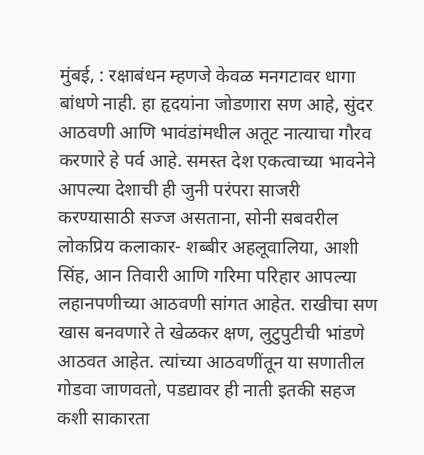मुंबई, : रक्षाबंधन म्हणजे केवळ मनगटावर धागा बांधणे नाही. हा हृदयांना जोडणारा सण आहे, सुंदर आठवणी आणि भावंडांमधील अतूट नात्याचा गौरव करणारे हे पर्व आहे. समस्त देश एकत्वाच्या भावनेने आपल्या देशाची ही जुनी परंपरा साजरी करण्यासाठी सज्ज असताना, सोनी सबवरील लोकप्रिय कलाकार- शब्बीर अहलूवालिया, आशी सिंह, आन तिवारी आणि गरिमा परिहार आपल्या लहानपणीच्या आठवणी सांगत आहेत. राखीचा सण खास बनवणारे ते खेळकर क्षण, लुटुपुटीची भांडणे आठवत आहेत. त्यांच्या आठवणींतून या सणातील गोडवा जाणवतो, पडद्यावर ही नाती इतकी सहज कशी साकारता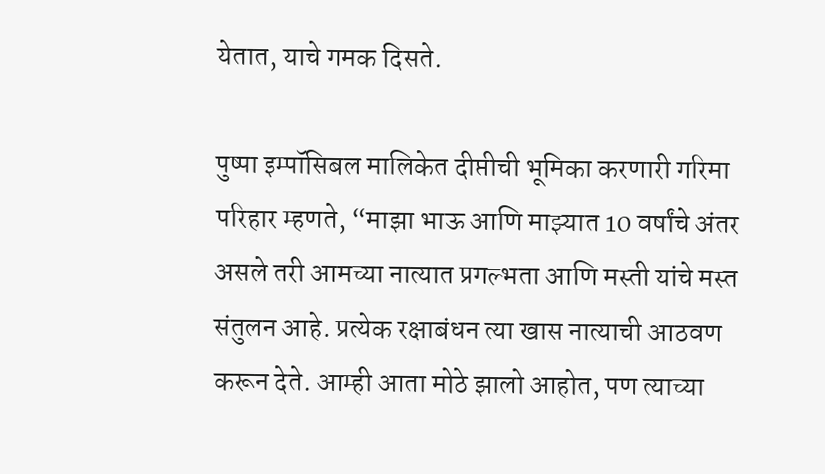येतात, याचे गमक दिसते.

पुष्पा इम्पॉसिबल मालिकेत दीप्तीची भूमिका करणारी गरिमा परिहार म्हणते, “माझा भाऊ आणि माझ्यात 10 वर्षांचे अंतर असले तरी आमच्या नात्यात प्रगल्भता आणि मस्ती यांचे मस्त संतुलन आहे. प्रत्येक रक्षाबंधन त्या खास नात्याची आठवण करून देते. आम्ही आता मोठे झालो आहोत, पण त्याच्या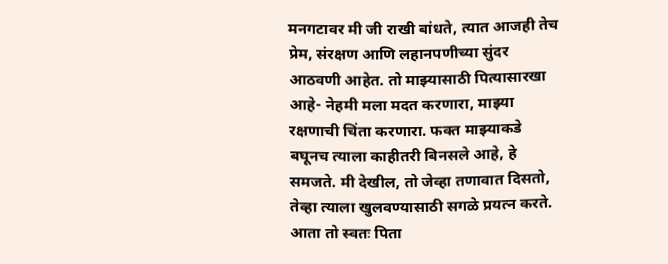मनगटावर मी जी राखी बांधते, त्यात आजही तेच प्रेम, संरक्षण आणि लहानपणीच्या सुंदर आठवणी आहेत. तो माझ्यासाठी पित्यासारखा आहे- नेहमी मला मदत करणारा, माझ्या रक्षणाची चिंता करणारा. फक्त माझ्याकडे बघूनच त्याला काहीतरी बिनसले आहे, हे समजते. मी देखील, तो जेव्हा तणावात दिसतो, तेव्हा त्याला खुलवण्यासाठी सगळे प्रयत्न करते. आता तो स्वतः पिता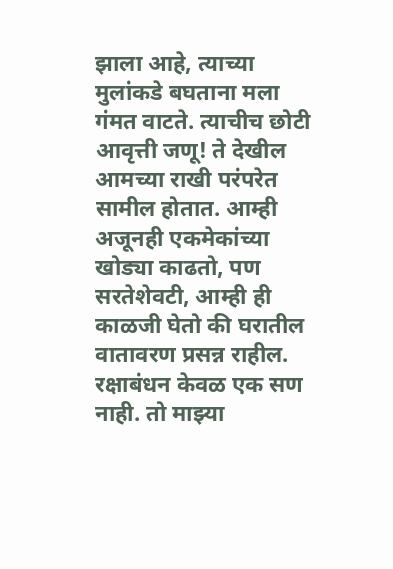झाला आहे, त्याच्या मुलांकडे बघताना मला गंमत वाटते. त्याचीच छोटी आवृत्ती जणू! ते देखील आमच्या राखी परंपरेत सामील होतात. आम्ही अजूनही एकमेकांच्या खोड्या काढतो, पण सरतेशेवटी, आम्ही ही काळजी घेतो की घरातील वातावरण प्रसन्न राहील. रक्षाबंधन केवळ एक सण नाही. तो माझ्या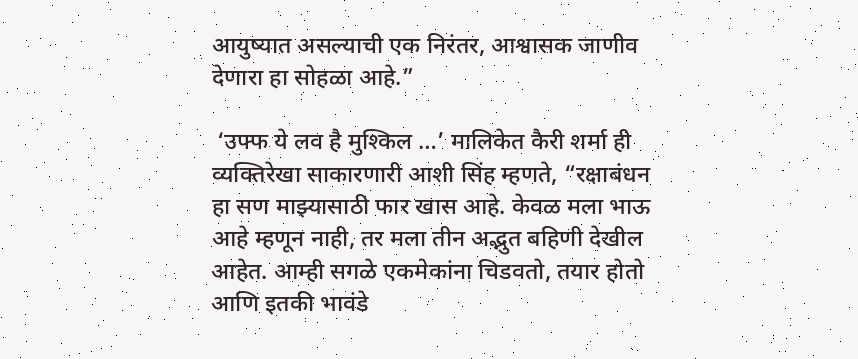आयुष्यात असल्याची एक निरंतर, आश्वासक जाणीव देणारा हा सोहळा आहे.”

 ‘उफ्फ ये लव है मुश्किल …’ मालिकेत कैरी शर्मा ही व्यक्तिरेखा साकारणारी आशी सिंह म्हणते, “रक्षाबंधन हा सण माझ्यासाठी फार खास आहे. केवळ मला भाऊ आहे म्हणून नाही, तर मला तीन अद्भुत बहिणी देखील आहेत. आम्ही सगळे एकमेकांना चिडवतो, तयार होतो आणि इतकी भावंडे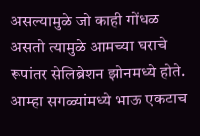असल्यामुळे जो काही गोंधळ असतो त्यामुळे आमच्या घराचे रूपांतर सेलिब्रेशन झोनमध्ये होते. आम्हा सगळ्यांमध्ये भाऊ एकटाच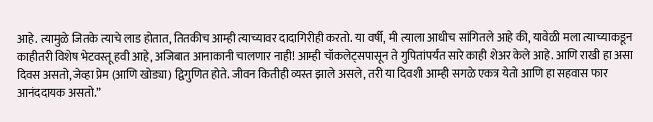आहे. त्यामुळे जितके त्याचे लाड होतात, तितकीच आम्ही त्याच्यावर दादागिरीही करतो. या वर्षी, मी त्याला आधीच सांगितले आहे की, यावेळी मला त्याच्याकडून काहीतरी विशेष भेटवस्तू हवी आहे, अजिबात आनाकानी चालणार नाही! आम्ही चॉकलेट्सपासून ते गुपितांपर्यंत सारे काही शेअर केले आहे. आणि राखी हा असा दिवस असतो, जेव्हा प्रेम (आणि खोड्या) द्विगुणित होते. जीवन कितीही व्यस्त झाले असले, तरी या दिवशी आम्ही सगळे एकत्र येतो आणि हा सहवास फार आनंददायक असतो.”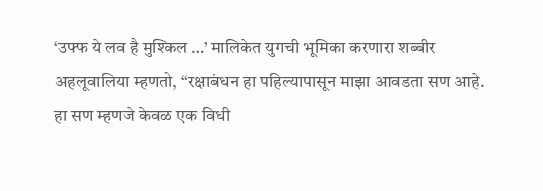‘उफ्फ ये लव है मुश्किल …’ मालिकेत युगची भूमिका करणारा शब्बीर अहलूवालिया म्हणतो, “रक्षाबंधन हा पहिल्यापासून माझा आवडता सण आहे. हा सण म्हणजे केवळ एक विधी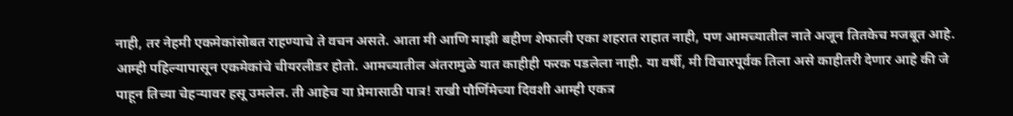नाही, तर नेहमी एकमेकांसोबत राहण्याचे ते वचन असते. आता मी आणि माझी बहीण शेफाली एका शहरात राहात नाही, पण आमच्यातील नाते अजून तितकेच मजबूत आहे. आम्ही पहिल्यापासून एकमेकांचे चीयरलीडर होतो. आमच्यातील अंतरामुळे यात काहीही फरक पडलेला नाही. या वर्षी, मी विचारपूर्वक तिला असे काहीतरी देणार आहे की जे पाहून तिच्या चेहऱ्यावर हसू उमलेल. ती आहेच या प्रेमासाठी पात्र! राखी पौर्णिमेच्या दिवशी आम्ही एकत्र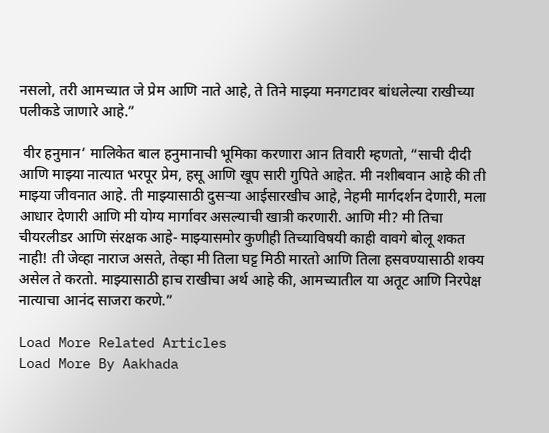नसलो, तरी आमच्यात जे प्रेम आणि नाते आहे, ते तिने माझ्या मनगटावर बांधलेल्या राखीच्या पलीकडे जाणारे आहे.”

 वीर हनुमान’ मालिकेत बाल हनुमानाची भूमिका करणारा आन तिवारी म्हणतो, “साची दीदी आणि माझ्या नात्यात भरपूर प्रेम, हसू आणि खूप सारी गुपिते आहेत. मी नशीबवान आहे की ती माझ्या जीवनात आहे. ती माझ्यासाठी दुसऱ्या आईसारखीच आहे, नेहमी मार्गदर्शन देणारी, मला आधार देणारी आणि मी योग्य मार्गावर असल्याची खात्री करणारी. आणि मी? मी तिचा चीयरलीडर आणि संरक्षक आहे- माझ्यासमोर कुणीही तिच्याविषयी काही वावगे बोलू शकत नाही! ती जेव्हा नाराज असते, तेव्हा मी तिला घट्ट मिठी मारतो आणि तिला हसवण्यासाठी शक्य असेल ते करतो. माझ्यासाठी हाच राखीचा अर्थ आहे की, आमच्यातील या अतूट आणि निरपेक्ष नात्याचा आनंद साजरा करणे.”

Load More Related Articles
Load More By Aakhada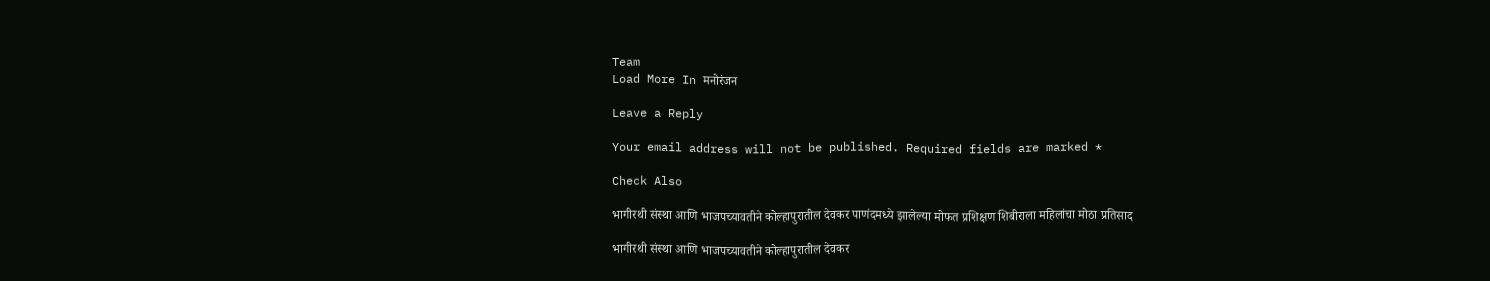Team
Load More In मनोरंजन

Leave a Reply

Your email address will not be published. Required fields are marked *

Check Also

भागीरथी संस्था आणि भाजपच्यावतीने कोल्हापुरातील देवकर पाणंदमध्ये झालेल्या मोफत प्रशिक्षण शिबीराला महिलांचा मोठा प्रतिसाद

भागीरथी संस्था आणि भाजपच्यावतीने कोल्हापुरातील देवकर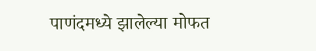पाणंदमध्ये झालेल्या मोफत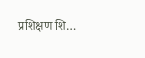प्रशिक्षण शि…